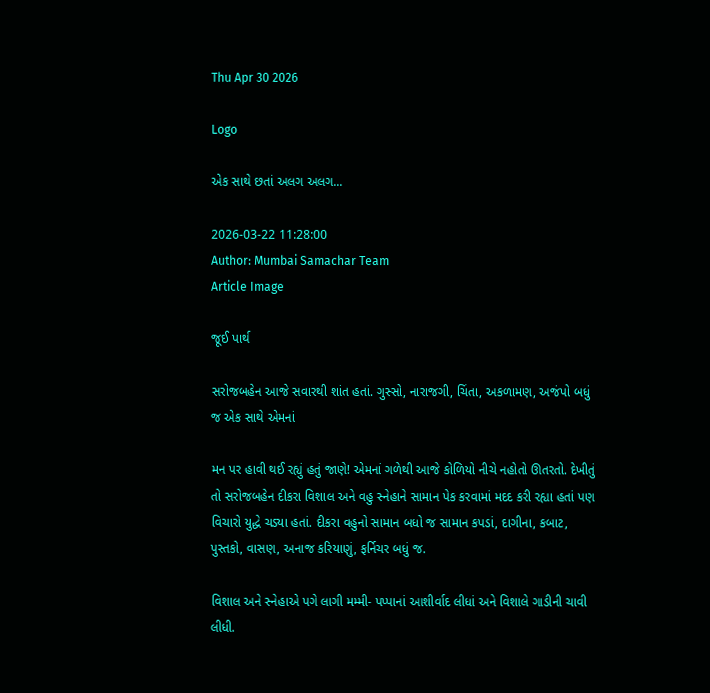Thu Apr 30 2026

Logo

એક સાથે છતાં અલગ અલગ...

2026-03-22 11:28:00
Author: Mumbai Samachar Team
Article Image

જૂઈ પાર્થ

સરોજબહેન આજે સવારથી શાંત હતાં. ગુસ્સો, નારાજગી, ચિંતા, અકળામણ, અજંપો બધું જ એક સાથે એમનાં

મન પર હાવી થઈ રહ્યું હતું જાણે! એમનાં ગળેથી આજે કોળિયો નીચે નહોતો ઊતરતો. દેખીતું તો સરોજબહેન દીકરા વિશાલ અને વહુ સ્નેહાને સામાન પેક કરવામાં મદદ કરી રહ્યા હતાં પણ વિચારો યુદ્ધે ચડ્યા હતાં. દીકરા વહુનો સામાન બધો જ સામાન કપડાં, દાગીના, કબાટ, પુસ્તકો, વાસણ, અનાજ કરિયાણું, ફર્નિચર બધું જ.

વિશાલ અને સ્નેહાએ પગે લાગી મમ્મી- પપ્પાનાં આશીર્વાદ લીધાં અને વિશાલે ગાડીની ચાવી લીધી.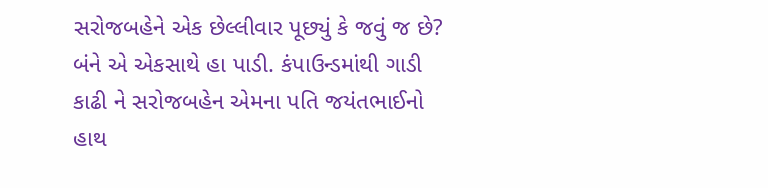સરોજબહેને એક છેલ્લીવાર પૂછ્યું કે જવું જ છે? બંને એ એકસાથે હા પાડી. કંપાઉન્ડમાંથી ગાડી કાઢી ને સરોજબહેન એમના પતિ જયંતભાઈનો હાથ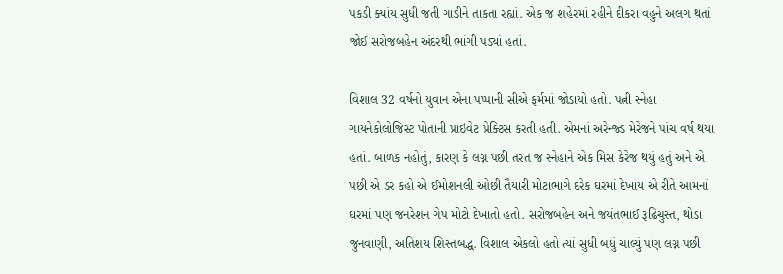પકડી ક્યાંય સુધી જતી ગાડીને તાકતા રહ્યાં. એક જ શહેરમાં રહીને દીકરા વહુને અલગ થતાં જોઈ સરોજબહેન અંદરથી ભાંગી પડ્યાં હતાં.

વિશાલ 32 વર્ષનો યુવાન એના પપ્પાની સીએ ફર્મમાં જોડાયો હતો. પત્ની સ્નેહા ગાયનેકોલોજિસ્ટ પોતાની પ્રાઇવેટ પ્રેક્ટિસ કરતી હતી. એમનાં અરેન્જ્ડ મેરેજને પાંચ વર્ષ થયા હતાં. બાળક નહોતું, કારણ કે લગ્ન પછી તરત જ સ્નેહાને એક મિસ કેરેજ થયું હતું અને એ પછી એ ડર કહો એ ઈમોશનલી ઓછી તૈયારી મોટાભાગે દરેક ઘરમાં દેખાય એ રીતે આમનાં ઘરમાં પણ જનરેશન ગેપ મોટો દેખાતો હતો. સરોજબહેન અને જયંતભાઈ રૂઢિચુસ્ત, થોડા જુનવાણી, અતિશય શિસ્તબદ્ધ. વિશાલ એકલો હતો ત્યાં સુધી બધું ચાલ્યું પણ લગ્ન પછી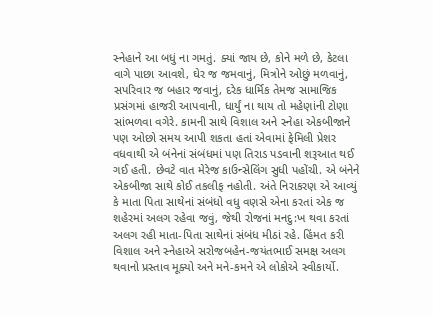સ્નેહાને આ બધું ના ગમતું. ક્યાં જાય છે, કોને મળે છે, કેટલા વાગે પાછા આવશે, ઘેર જ જમવાનું, મિત્રોને ઓછું મળવાનું, સપરિવાર જ બહાર જવાનું, દરેક ધાર્મિક તેમજ સામાજિક પ્રસંગમાં હાજરી આપવાની, ધાર્યું ના થાય તો મહેણાંની ટોણા સાંભળવા વગેરે. કામની સાથે વિશાલ અને સ્નેહા એકબીજાને પણ ઓછો સમય આપી શકતા હતાં એવામાં ફેમિલી પ્રેશર વધવાથી એ બંનેનાં સંબંધમાં પણ તિરાડ પડવાની શરૂઆત થઈ ગઈ હતી. છેવટે વાત મેરેજ કાઉન્સેલિંગ સુધી પહોંચી. એ બંનેને એકબીજા સાથે કોઈ તકલીફ નહોતી. અંતે નિરાકરણ એ આવ્યું કે માતા પિતા સાથેનાં સંબંધો વધુ વણસે એના કરતાં એક જ શહેરમાં અલગ રહેવા જવું, જેથી રોજનાં મનદુ:ખ થવા કરતાં અલગ રહી માતા-પિતા સાથેનાં સંબંધ મીઠાં રહે. હિંમત કરી વિશાલ અને સ્નેહાએ સરોજબહેન-જયંતભાઈ સમક્ષ અલગ થવાનો પ્રસ્તાવ મૂક્યો અને મને-કમને એ લોકોએ સ્વીકાર્યો.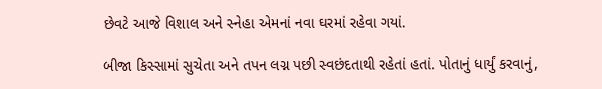છેવટે આજે વિશાલ અને સ્નેહા એમનાં નવા ઘરમાં રહેવા ગયાં.

બીજા કિસ્સામાં સુચેતા અને તપન લગ્ન પછી સ્વછંદતાથી રહેતાં હતાં. પોતાનું ધાર્યું કરવાનું,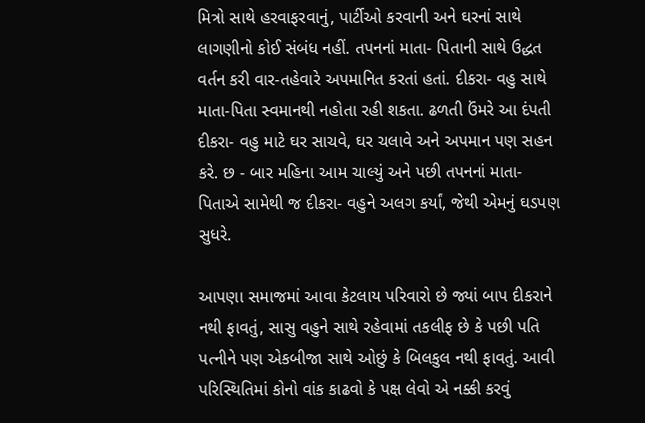મિત્રો સાથે હરવાફરવાનું, પાર્ટીઓ કરવાની અને ઘરનાં સાથે લાગણીનો કોઈ સંબંધ નહીં. તપનનાં માતા- પિતાની સાથે ઉદ્ધત વર્તન કરી વાર-તહેવારે અપમાનિત કરતાં હતાં. દીકરા- વહુ સાથે માતા-પિતા સ્વમાનથી નહોતા રહી શકતા. ઢળતી ઉંમરે આ દંપતી દીકરા- વહુ માટે ઘર સાચવે, ઘર ચલાવે અને અપમાન પણ સહન કરે. છ - બાર મહિના આમ ચાલ્યું અને પછી તપનનાં માતા- પિતાએ સામેથી જ દીકરા- વહુને અલગ કર્યાં, જેથી એમનું ઘડપણ સુધરે.

આપણા સમાજમાં આવા કેટલાય પરિવારો છે જ્યાં બાપ દીકરાને નથી ફાવતું, સાસુ વહુને સાથે રહેવામાં તકલીફ છે કે પછી પતિ પત્નીને પણ એકબીજા સાથે ઓછું કે બિલકુલ નથી ફાવતું. આવી પરિસ્થિતિમાં કોનો વાંક કાઢવો કે પક્ષ લેવો એ નક્કી કરવું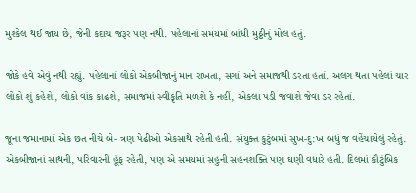મુશ્કેલ થઈ જાય છે, જેની કદાચ જરૂર પણ નથી. પહેલાનાં સમયમાં બાંધી મુઠ્ઠીનું મોલ હતું.

જોકે હવે એવું નથી રહ્યું. પહેલાનાં લોકો એકબીજાનું માન રાખતા, સગાં અને સમાજથી ડરતા હતાં. અલગ થતા પહેલાં ચાર લોકો શું કહેશે, લોકો વાંક કાઢશે, સમાજમાં સ્વીકૃતિ મળશે કે નહીં, એકલા પડી જવાશે જેવા ડર રહેતાં.

જૂના જમાનામાં એક છત નીચે બે- ત્રણ પેઢીઓ એકસાથે રહેતી હતી. સંયુક્ત કુટુંબમાં સુખ-દુ:ખ બધું જ વહેંચાયેલું રહેતું. એકબીજાનાં સાથની, પરિવારની હૂંફ રહેતી, પણ એ સમયમાં સહુની સહનશક્તિ પણ ઘણી વધારે હતી. દિલમાં કૌટુંબિક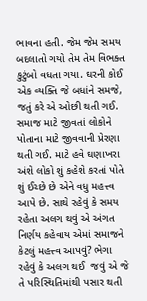ભાવના હતી. જેમ જેમ સમય બદલાતો ગયો તેમ તેમ વિભક્ત કુટુંબો વધતા ગયા. ઘરની કોઈ એક વ્યક્તિ જે બધાંને સમજે, જતું કરે એ ઓછી થતી ગઈ. સમાજ માટે જીવતાં લોકોને પોતાના માટે જીવવાની પ્રેરણા થતી ગઈ. માટે હવે ઘણાખરા અંશે લોકો શું કહેશે કરતાં પોતે શું ઈચ્છે છે એને વધુ મહત્ત્વ આપે છે. સાથે રહેવું કે સમય રહેતા અલગ થવું એ અંગત નિર્ણય કહેવાય એમાં સમાજને કેટલું મહત્ત્વ આપવું? ભેગા રહેવું કે અલગ થઈ  જવું એ જે તે પરિસ્થિતિમાંથી પસાર થતી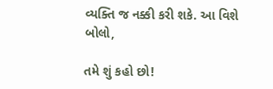વ્યક્તિ જ નક્કી કરી શકે. આ વિશે બોલો,

તમે શું કહો છો!